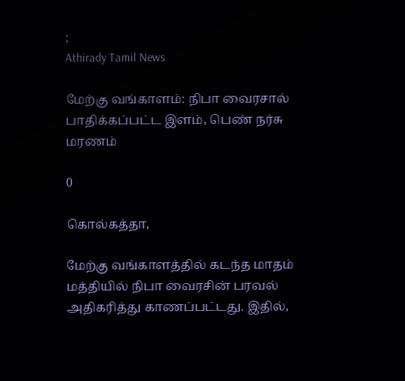;
Athirady Tamil News

மேற்கு வங்காளம்: நிபா வைரசால் பாதிக்கப்பட்ட இளம், பெண் நர்சு மரணம்

0

கொல்கத்தா,

மேற்கு வங்காளத்தில் கடந்த மாதம் மத்தியில் நிபா வைரசின் பரவல் அதிகரித்து காணப்பட்டது. இதில்,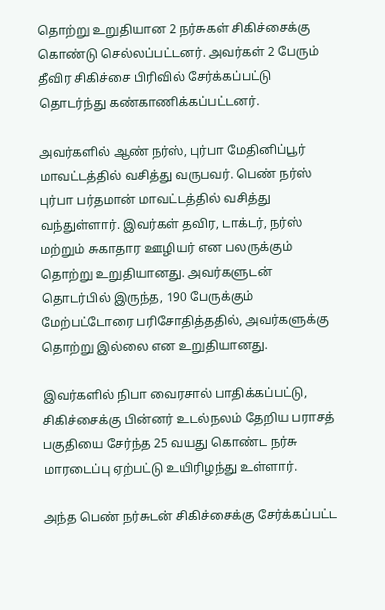தொற்று உறுதியான 2 நர்சுகள் சிகிச்சைக்கு கொண்டு செல்லப்பட்டனர். அவர்கள் 2 பேரும் தீவிர சிகிச்சை பிரிவில் சேர்க்கப்பட்டு தொடர்ந்து கண்காணிக்கப்பட்டனர்.

அவர்களில் ஆண் நர்ஸ், புர்பா மேதினிப்பூர் மாவட்டத்தில் வசித்து வருபவர். பெண் நர்ஸ் புர்பா பர்தமான் மாவட்டத்தில் வசித்து வந்துள்ளார். இவர்கள் தவிர, டாக்டர், நர்ஸ் மற்றும் சுகாதார ஊழியர் என பலருக்கும் தொற்று உறுதியானது. அவர்களுடன் தொடர்பில் இருந்த, 190 பேருக்கும் மேற்பட்டோரை பரிசோதித்ததில், அவர்களுக்கு தொற்று இல்லை என உறுதியானது.

இவர்களில் நிபா வைரசால் பாதிக்கப்பட்டு, சிகிச்சைக்கு பின்னர் உடல்நலம் தேறிய பராசத் பகுதியை சேர்ந்த 25 வயது கொண்ட நர்சு மாரடைப்பு ஏற்பட்டு உயிரிழந்து உள்ளார்.

அந்த பெண் நர்சுடன் சிகிச்சைக்கு சேர்க்கப்பட்ட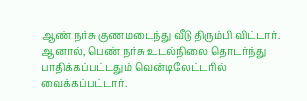ஆண் நர்சு குணமடைந்து வீடு திரும்பி விட்டார். ஆனால், பெண் நர்சு உடல்நிலை தொடர்ந்து பாதிக்கப்பட்டதும் வென்டிலேட்டரில் வைக்கப்பட்டார்.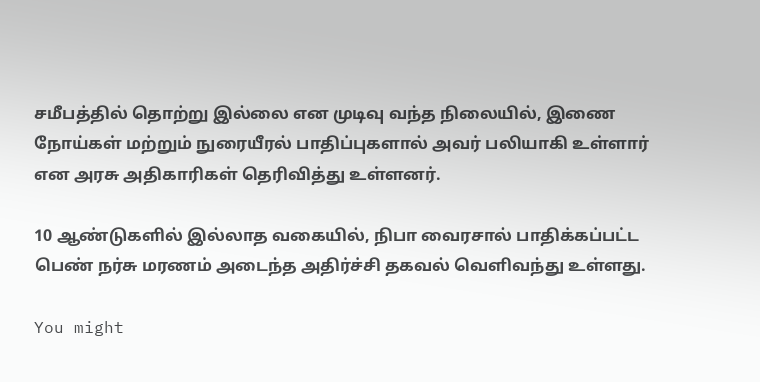சமீபத்தில் தொற்று இல்லை என முடிவு வந்த நிலையில், இணை நோய்கள் மற்றும் நுரையீரல் பாதிப்புகளால் அவர் பலியாகி உள்ளார் என அரசு அதிகாரிகள் தெரிவித்து உள்ளனர்.

10 ஆண்டுகளில் இல்லாத வகையில், நிபா வைரசால் பாதிக்கப்பட்ட பெண் நர்சு மரணம் அடைந்த அதிர்ச்சி தகவல் வெளிவந்து உள்ளது.

You might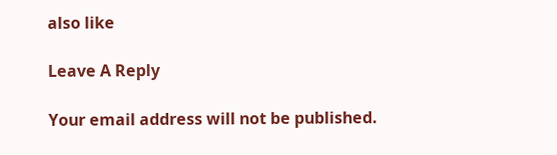also like

Leave A Reply

Your email address will not be published.